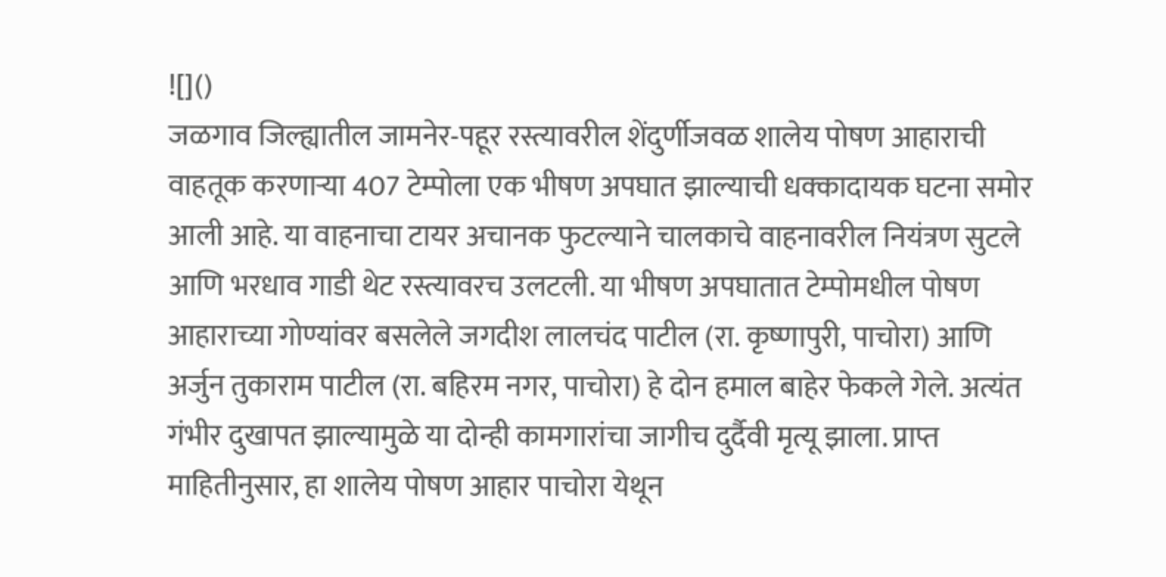![]()
जळगाव जिल्ह्यातील जामनेर-पहूर रस्त्यावरील शेंदुर्णीजवळ शालेय पोषण आहाराची वाहतूक करणाऱ्या 407 टेम्पोला एक भीषण अपघात झाल्याची धक्कादायक घटना समोर आली आहे. या वाहनाचा टायर अचानक फुटल्याने चालकाचे वाहनावरील नियंत्रण सुटले आणि भरधाव गाडी थेट रस्त्यावरच उलटली. या भीषण अपघातात टेम्पोमधील पोषण आहाराच्या गोण्यांवर बसलेले जगदीश लालचंद पाटील (रा. कृष्णापुरी, पाचोरा) आणि अर्जुन तुकाराम पाटील (रा. बहिरम नगर, पाचोरा) हे दोन हमाल बाहेर फेकले गेले. अत्यंत गंभीर दुखापत झाल्यामुळे या दोन्ही कामगारांचा जागीच दुर्दैवी मृत्यू झाला. प्राप्त माहितीनुसार, हा शालेय पोषण आहार पाचोरा येथून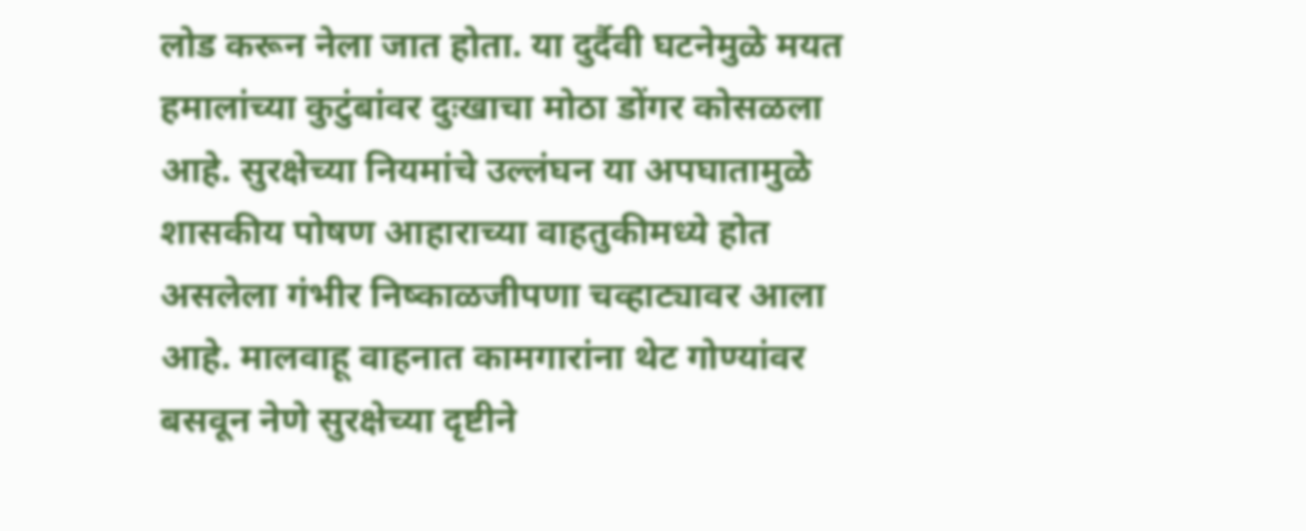लोड करून नेला जात होता. या दुर्दैवी घटनेमुळे मयत हमालांच्या कुटुंबांवर दुःखाचा मोठा डोंगर कोसळला आहे. सुरक्षेच्या नियमांचे उल्लंघन या अपघातामुळे शासकीय पोषण आहाराच्या वाहतुकीमध्ये होत असलेला गंभीर निष्काळजीपणा चव्हाट्यावर आला आहे. मालवाहू वाहनात कामगारांना थेट गोण्यांवर बसवून नेणे सुरक्षेच्या दृष्टीने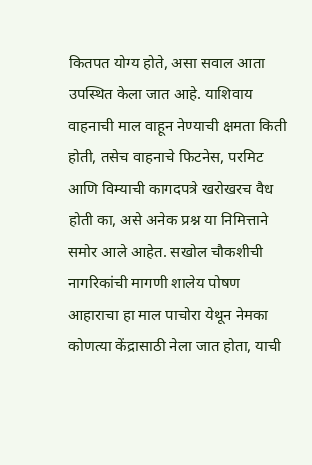कितपत योग्य होते, असा सवाल आता उपस्थित केला जात आहे. याशिवाय वाहनाची माल वाहून नेण्याची क्षमता किती होती, तसेच वाहनाचे फिटनेस, परमिट आणि विम्याची कागदपत्रे खरोखरच वैध होती का, असे अनेक प्रश्न या निमित्ताने समोर आले आहेत. सखोल चौकशीची नागरिकांची मागणी शालेय पोषण आहाराचा हा माल पाचोरा येथून नेमका कोणत्या केंद्रासाठी नेला जात होता, याची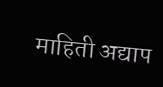माहिती अद्याप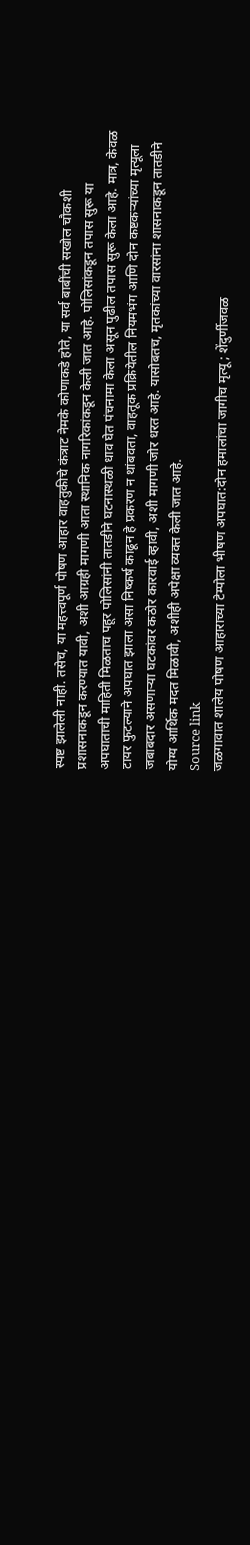स्पष्ट झालेली नाही. तसेच, या महत्त्वपूर्ण पोषण आहार वाहतुकीचे कंत्राट नेमके कोणाकडे होते, या सर्व बाबींची सखोल चौकशी प्रशासनाकडून करण्यात यावी, अशी आग्रही मागणी आता स्थानिक नागरिकांकडून केली जात आहे. पोलिसांकडून तपास सुरू या अपघाताची माहिती मिळताच पहूर पोलिसांनी तातडीने घटनास्थळी धाव घेत पंचनामा केला असून पुढील तपास सुरू केला आहे. मात्र, केवळ टायर फुटल्याने अपघात झाला असा निष्कर्ष काढून हे प्रकरण न थांबवता, वाहतूक प्रक्रियेतील नियमभंग आणि दोन कष्टकऱ्यांच्या मृत्यूला जबाबदार असणाऱ्या घटकांवर कठोर कारवाई व्हावी, अशी मागणी जोर धरत आहे. यासोबतच, मृतकांच्या वारसांना शासनाकडून तातडीने योग्य आर्थिक मदत मिळावी, अशीही अपेक्षा व्यक्त केली जात आहे.
Source link
जळगावात शालेय पोषण आहाराच्या टेम्पोला भीषण अपघात:दोन हमालांचा जागीच मृत्यू; शेंदुर्णीजवळ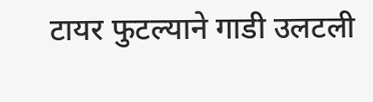टायर फुटल्याने गाडी उलटली